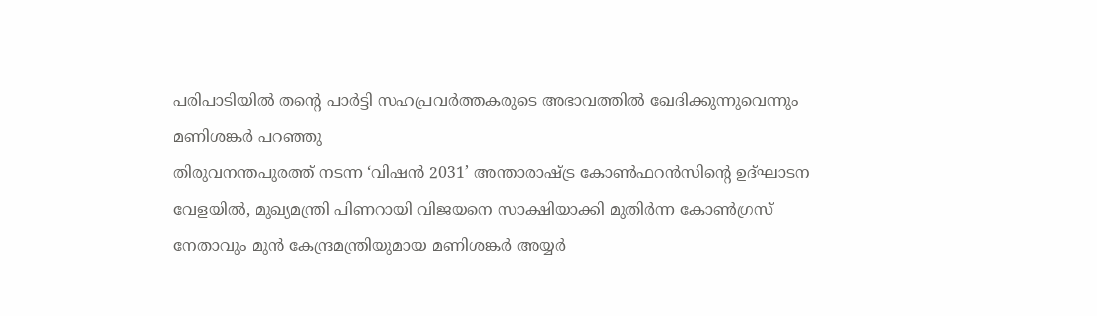പരിപാടിയിൽ തന്റെ പാർട്ടി സഹപ്രവർത്തകരുടെ അഭാവത്തിൽ ഖേദിക്കുന്നുവെന്നും മണിശങ്കർ പറഞ്ഞു
തിരുവനന്തപുരത്ത് നടന്ന ‘വിഷൻ 2031’ അന്താരാഷ്ട്ര കോൺഫറൻസിന്റെ ഉദ്ഘാടന വേളയിൽ, മുഖ്യമന്ത്രി പിണറായി വിജയനെ സാക്ഷിയാക്കി മുതിർന്ന കോൺഗ്രസ് നേതാവും മുൻ കേന്ദ്രമന്ത്രിയുമായ മണിശങ്കർ അയ്യർ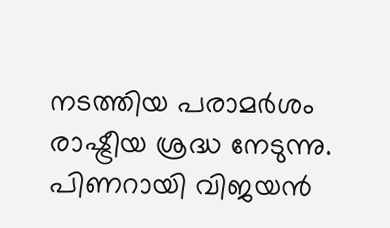നടത്തിയ പരാമർശം രാഷ്ട്രീയ ശ്രദ്ധ നേടുന്നു.
പിണറായി വിജയൻ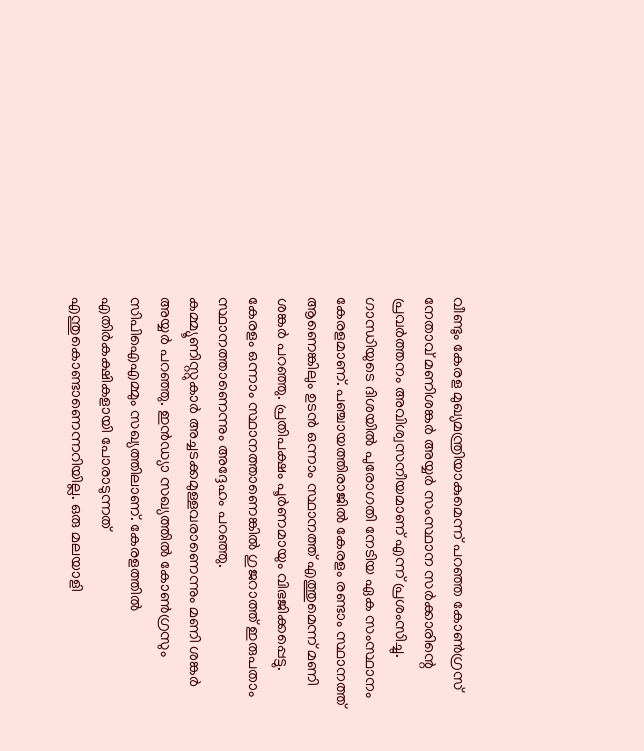വീണ്ടും കേരള മുഖ്യമന്ത്രിയാകുമെന്ന് പറഞ്ഞ കോൺഗ്രസ് നേതാവ് മണിശങ്കർ അയ്യർ സംസ്ഥാന സർക്കാരിന്റെ പ്രവർത്തനം അവിശ്വസനീയമാണ് എന്ന് പ്രശംസിച്ചു. ഗാന്ധിയുടെ ദിശയിൽ പുരോഗതി നേടിയ ഏക സംസ്ഥാനം കേരളമാണ്. പഞ്ചായത്തിരാജിൽ കേരളം രണ്ടാം സ്ഥാനത്ത് ആണെങ്കിലും ഉടൻ ഒന്നാം സ്ഥാനത്ത് എത്തുമെന്ന് മണി ശങ്കർ പറഞ്ഞു. പ്രതിപക്ഷം പൂർണമായും വിഭജിക്കപ്പെട്ടു. കേരളം ഒന്നാം സ്ഥാനത്താണെങ്കിൽ ഗുജറാത്ത് ഇരുപതാം സ്ഥാനത്താണെന്നും അദ്ദേഹം പറഞ്ഞു.
കമ്മ്യൂണിസ്റ്റുകാർ അച്ചടക്കമുള്ളവരാണെന്നും മണി ശങ്കർ അയ്യർ പറഞ്ഞു. ഇൻഡ്യാ സഖ്യത്തിൽ കോൺഗ്രസും സിപിഐഎമ്മും സഖ്യത്തിലാണ്. കേരളത്തിൽ എതിർകക്ഷികളായി പോരാടുന്നത് എന്തുകൊണ്ടാണെന്നറിയില്ല. ഒരു മലയാളി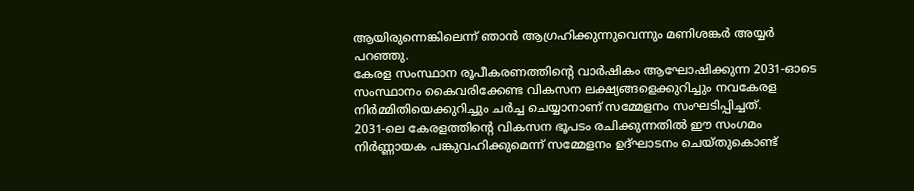ആയിരുന്നെങ്കിലെന്ന് ഞാൻ ആഗ്രഹിക്കുന്നുവെന്നും മണിശങ്കർ അയ്യർ പറഞ്ഞു.
കേരള സംസ്ഥാന രൂപീകരണത്തിന്റെ വാർഷികം ആഘോഷിക്കുന്ന 2031-ഓടെ സംസ്ഥാനം കൈവരിക്കേണ്ട വികസന ലക്ഷ്യങ്ങളെക്കുറിച്ചും നവകേരള നിർമ്മിതിയെക്കുറിച്ചും ചർച്ച ചെയ്യാനാണ് സമ്മേളനം സംഘടിപ്പിച്ചത്.
2031-ലെ കേരളത്തിന്റെ വികസന ഭൂപടം രചിക്കുന്നതിൽ ഈ സംഗമം നിർണ്ണായക പങ്കുവഹിക്കുമെന്ന് സമ്മേളനം ഉദ്ഘാടനം ചെയ്തുകൊണ്ട്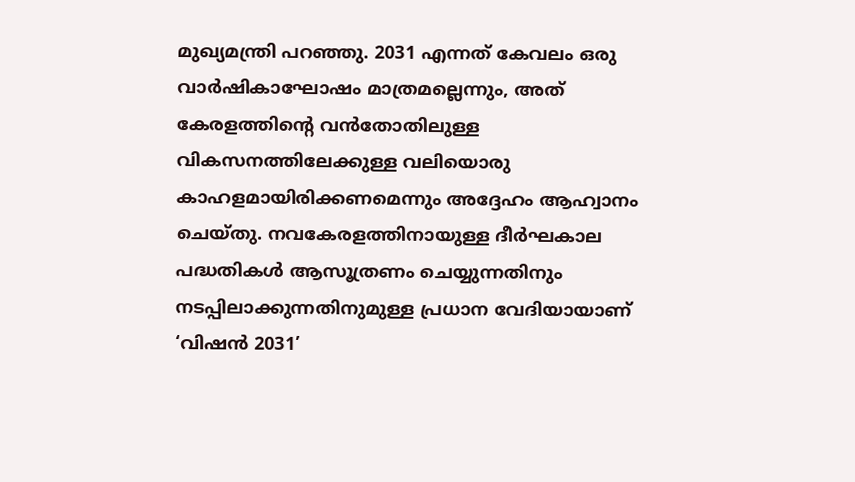മുഖ്യമന്ത്രി പറഞ്ഞു. 2031 എന്നത് കേവലം ഒരു വാർഷികാഘോഷം മാത്രമല്ലെന്നും, അത് കേരളത്തിന്റെ വൻതോതിലുള്ള വികസനത്തിലേക്കുള്ള വലിയൊരു കാഹളമായിരിക്കണമെന്നും അദ്ദേഹം ആഹ്വാനം ചെയ്തു. നവകേരളത്തിനായുള്ള ദീർഘകാല പദ്ധതികൾ ആസൂത്രണം ചെയ്യുന്നതിനും നടപ്പിലാക്കുന്നതിനുമുള്ള പ്രധാന വേദിയായാണ് ‘വിഷൻ 2031’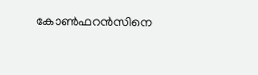കോൺഫറൻസിനെ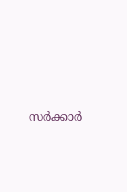സർക്കാർ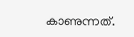കാണുന്നത്.